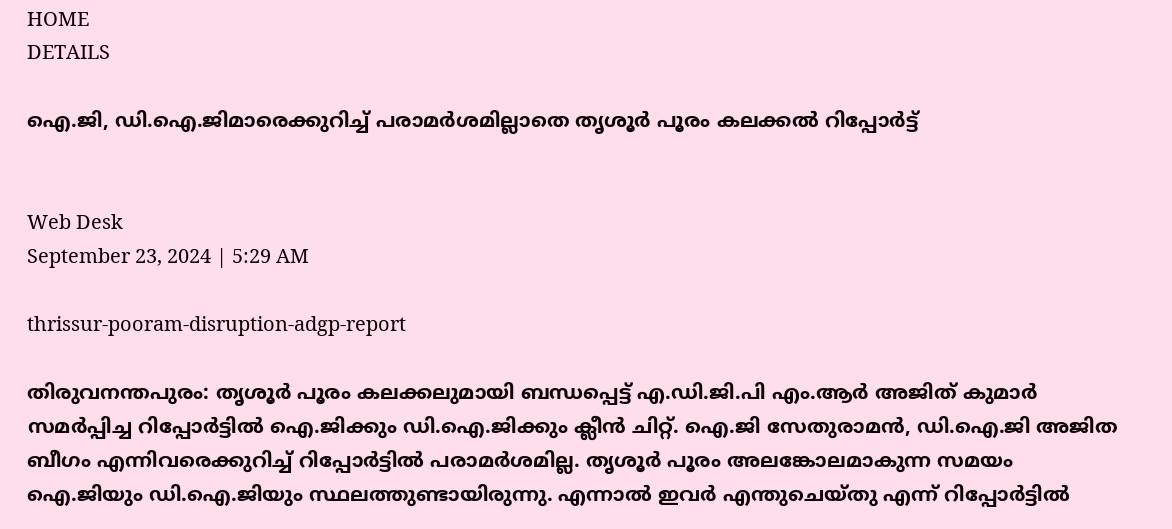HOME
DETAILS

ഐ.ജി, ഡി.ഐ.ജിമാരെക്കുറിച്ച് പരാമര്‍ശമില്ലാതെ തൃശൂര്‍ പൂരം കലക്കല്‍ റിപ്പോര്‍ട്ട്


Web Desk
September 23, 2024 | 5:29 AM

thrissur-pooram-disruption-adgp-report

തിരുവനന്തപുരം: തൃശൂര്‍ പൂരം കലക്കലുമായി ബന്ധപ്പെട്ട് എ.ഡി.ജി.പി എം.ആര്‍ അജിത് കുമാര്‍ സമര്‍പ്പിച്ച റിപ്പോര്‍ട്ടില്‍ ഐ.ജിക്കും ഡി.ഐ.ജിക്കും ക്ലീന്‍ ചിറ്റ്. ഐ.ജി സേതുരാമന്‍, ഡി.ഐ.ജി അജിത ബീഗം എന്നിവരെക്കുറിച്ച് റിപ്പോര്‍ട്ടില്‍ പരാമര്‍ശമില്ല. തൃശൂര്‍ പൂരം അലങ്കോലമാകുന്ന സമയം ഐ.ജിയും ഡി.ഐ.ജിയും സ്ഥലത്തുണ്ടായിരുന്നു. എന്നാല്‍ ഇവര്‍ എന്തുചെയ്തു എന്ന് റിപ്പോര്‍ട്ടില്‍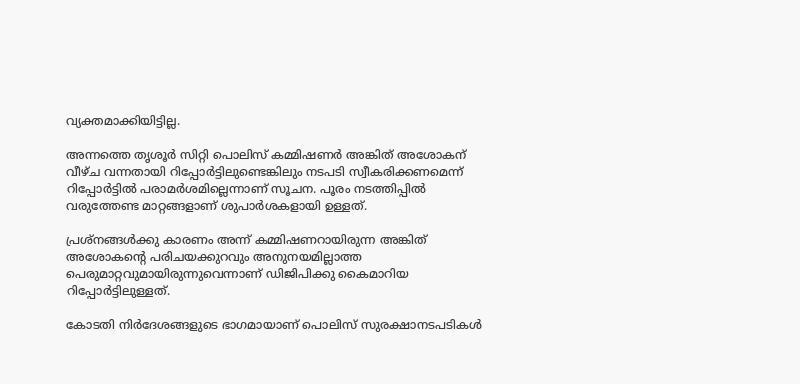വ്യക്തമാക്കിയിട്ടില്ല.

അന്നത്തെ തൃശൂര്‍ സിറ്റി പൊലിസ് കമ്മിഷണര്‍ അങ്കിത് അശോകന് വീഴ്ച വന്നതായി റിപ്പോര്‍ട്ടിലുണ്ടെങ്കിലും നടപടി സ്വീകരിക്കണമെന്ന് റിപ്പോര്‍ട്ടില്‍ പരാമര്‍ശമില്ലെന്നാണ് സൂചന. പൂരം നടത്തിപ്പില്‍ വരുത്തേണ്ട മാറ്റങ്ങളാണ് ശുപാര്‍ശകളായി ഉള്ളത്.

പ്രശ്‌നങ്ങള്‍ക്കു കാരണം അന്ന് കമ്മിഷണറായിരുന്ന അങ്കിത് അശോകന്റെ പരിചയക്കുറവും അനുനയമില്ലാത്ത പെരുമാറ്റവുമായിരുന്നുവെന്നാണ് ഡിജിപിക്കു കൈമാറിയ റിപ്പോര്‍ട്ടിലുള്ളത്.

കോടതി നിര്‍ദേശങ്ങളുടെ ഭാഗമായാണ് പൊലിസ് സുരക്ഷാനടപടികള്‍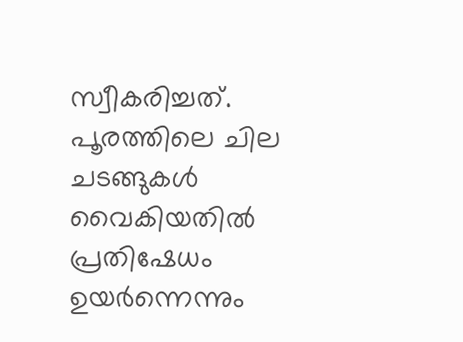സ്വീകരിച്ചത്. പൂരത്തിലെ ചില ചടങ്ങുകള്‍ വൈകിയതില്‍ പ്രതിഷേധം ഉയര്‍ന്നെന്നും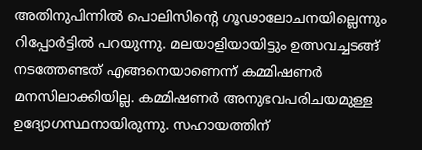അതിനുപിന്നില്‍ പൊലിസിന്റെ ഗൂഢാലോചനയില്ലെന്നും റിപ്പോര്‍ട്ടില്‍ പറയുന്നു. മലയാളിയായിട്ടും ഉത്സവച്ചടങ്ങ് നടത്തേണ്ടത് എങ്ങനെയാണെന്ന് കമ്മിഷണര്‍ മനസിലാക്കിയില്ല. കമ്മിഷണര്‍ അനുഭവപരിചയമുള്ള ഉദ്യോഗസ്ഥനായിരുന്നു. സഹായത്തിന്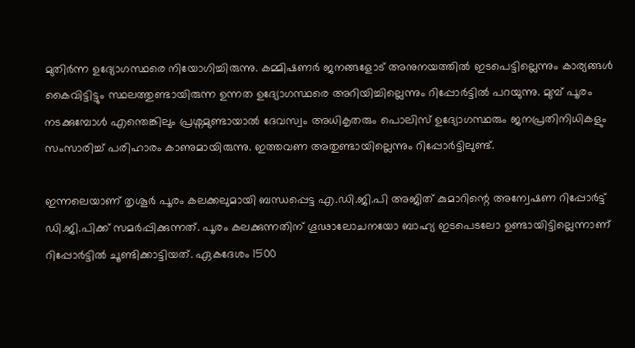മുതിര്‍ന്ന ഉദ്യോഗസ്ഥരെ നിയോഗിച്ചിരുന്നു. കമ്മിഷണര്‍ ജനങ്ങളോട് അനുനയത്തില്‍ ഇടപെട്ടില്ലെന്നും കാര്യങ്ങള്‍ കൈവിട്ടിട്ടും സ്ഥലത്തുണ്ടായിരുന്ന ഉന്നത ഉദ്യോഗസ്ഥരെ അറിയിച്ചില്ലെന്നും റിപ്പോര്‍ട്ടില്‍ പറയുന്നു. മുമ്പ് പൂരം നടക്കുമ്പോള്‍ എന്തെങ്കിലും പ്രശ്നമുണ്ടായാല്‍ ദേവസ്വം അധികൃതരും പൊലിസ് ഉദ്യോഗസ്ഥരും ജനപ്രതിനിധികളും സംസാരിച്ച് പരിഹാരം കാണുമായിരുന്നു. ഇത്തവണ അതുണ്ടായില്ലെന്നും റിപ്പോര്‍ട്ടിലുണ്ട്.

ഇന്നലെയാണ് തൃശൂര്‍ പൂരം കലക്കലുമായി ബന്ധപ്പെട്ട എ.ഡി.ജി.പി അജിത് കുമാറിന്റെ അന്വേഷണ റിപ്പോര്‍ട്ട് ഡി.ജി.പിക്ക് സമര്‍പ്പിക്കുന്നത്. പൂരം കലക്കുന്നതിന് ഗൂഢാലോചനയോ ബാഹ്യ ഇടപെടലോ ഉണ്ടായിട്ടില്ലെന്നാണ് റിപ്പോര്‍ട്ടില്‍ ചൂണ്ടിക്കാട്ടിയത്. ഏകദേശം 1500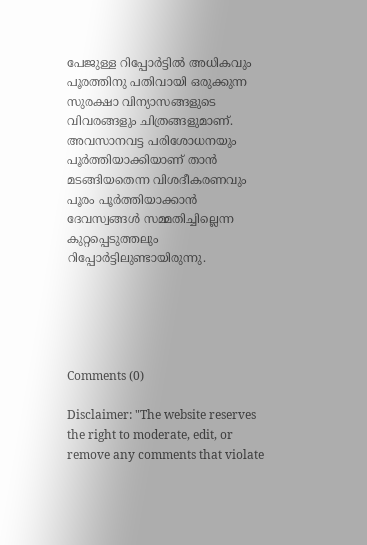പേജുള്ള റിപ്പോര്‍ട്ടില്‍ അധികവും പൂരത്തിനു പതിവായി ഒരുക്കുന്ന സുരക്ഷാ വിന്യാസങ്ങളുടെ വിവരങ്ങളും ചിത്രങ്ങളുമാണ്. അവസാനവട്ട പരിശോധനയും പൂര്‍ത്തിയാക്കിയാണ് താന്‍ മടങ്ങിയതെന്ന വിശദീകരണവും പൂരം പൂര്‍ത്തിയാക്കാന്‍ ദേവസ്വങ്ങള്‍ സമ്മതിച്ചില്ലെന്ന കുറ്റപ്പെടുത്തലും റിപ്പോര്‍ട്ടിലുണ്ടായിരുന്നു.





Comments (0)

Disclaimer: "The website reserves the right to moderate, edit, or remove any comments that violate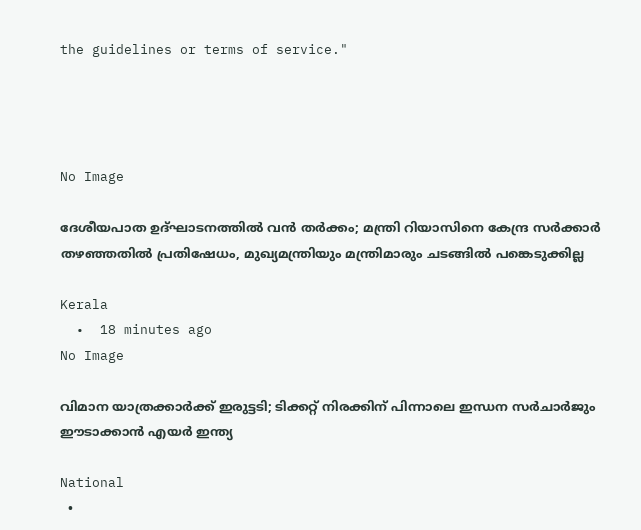the guidelines or terms of service."




No Image

ദേശീയപാത ഉദ്ഘാടനത്തിൽ വൻ തർക്കം; മന്ത്രി റിയാസിനെ കേന്ദ്ര സർക്കാർ തഴഞ്ഞതിൽ പ്രതിഷേധം, മുഖ്യമന്ത്രിയും മന്ത്രിമാരും ചടങ്ങിൽ പങ്കെടുക്കില്ല

Kerala
  •  18 minutes ago
No Image

വിമാന യാത്രക്കാര്‍ക്ക് ഇരുട്ടടി; ടിക്കറ്റ് നിരക്കിന് പിന്നാലെ ഇന്ധന സര്‍ചാര്‍ജും ഈടാക്കാന്‍ എയര്‍ ഇന്ത്യ

National
  •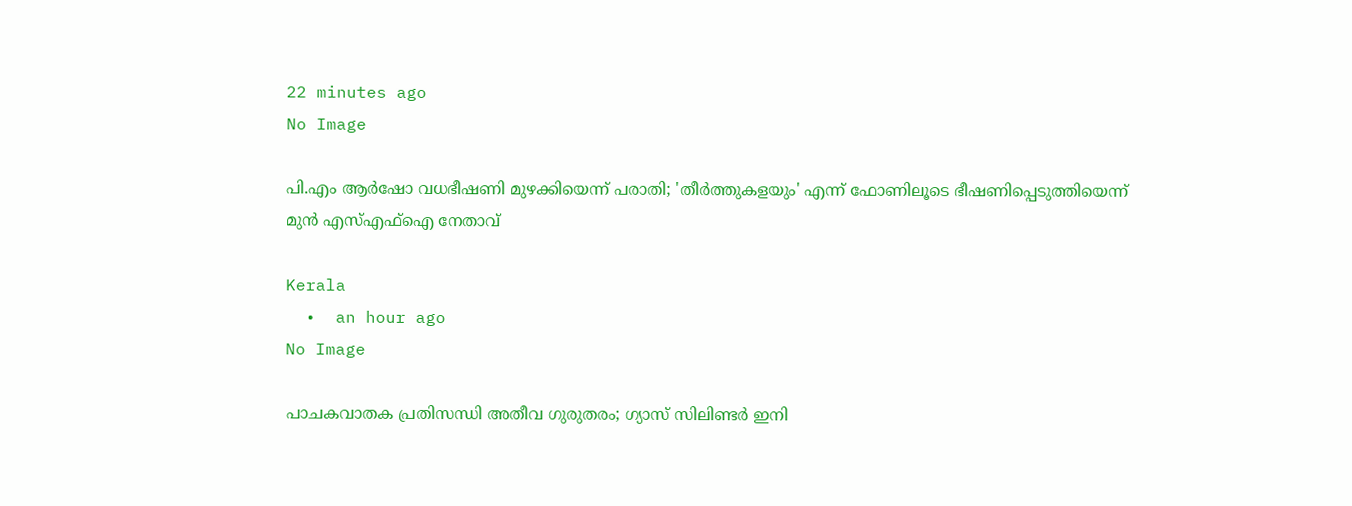22 minutes ago
No Image

പി.എം ആര്‍ഷോ വധഭീഷണി മുഴക്കിയെന്ന് പരാതി; 'തീര്‍ത്തുകളയും' എന്ന് ഫോണിലൂടെ ഭീഷണിപ്പെടുത്തിയെന്ന് മുന്‍ എസ്എഫ്‌ഐ നേതാവ്

Kerala
  •  an hour ago
No Image

പാചകവാതക പ്രതിസന്ധി അതീവ ഗുരുതരം; ഗ്യാസ് സിലിണ്ടർ ഇനി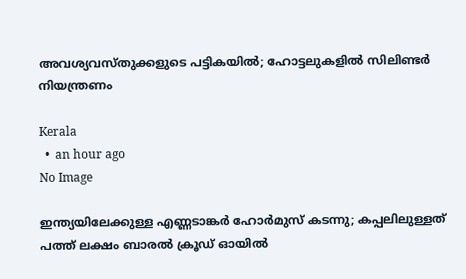അവശ്യവസ്തുക്കളുടെ പട്ടികയിൽ; ഹോട്ടലുകളിൽ സിലിണ്ടർ നിയന്ത്രണം

Kerala
  •  an hour ago
No Image

ഇന്ത്യയിലേക്കുള്ള എണ്ണടാങ്കർ ഹോർമുസ് കടന്നു; കപ്പലിലുള്ളത് പത്ത് ലക്ഷം ബാരൽ ക്രൂഡ് ഓയിൽ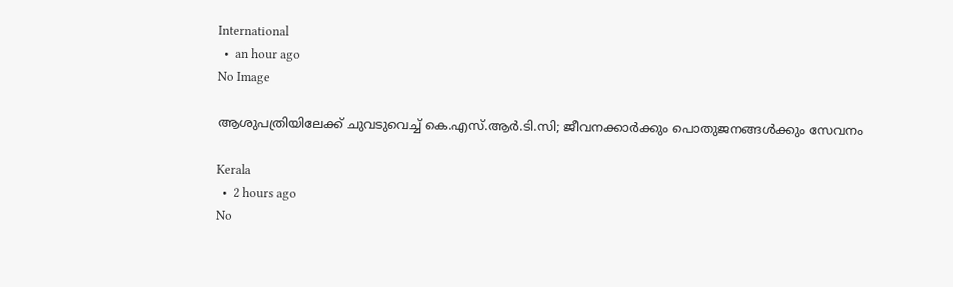International
  •  an hour ago
No Image

ആശുപത്രിയിലേക്ക് ചുവടുവെച്ച് കെ.എസ്.ആർ.ടി.സി; ജീവനക്കാർക്കും പൊതുജനങ്ങൾക്കും സേവനം

Kerala
  •  2 hours ago
No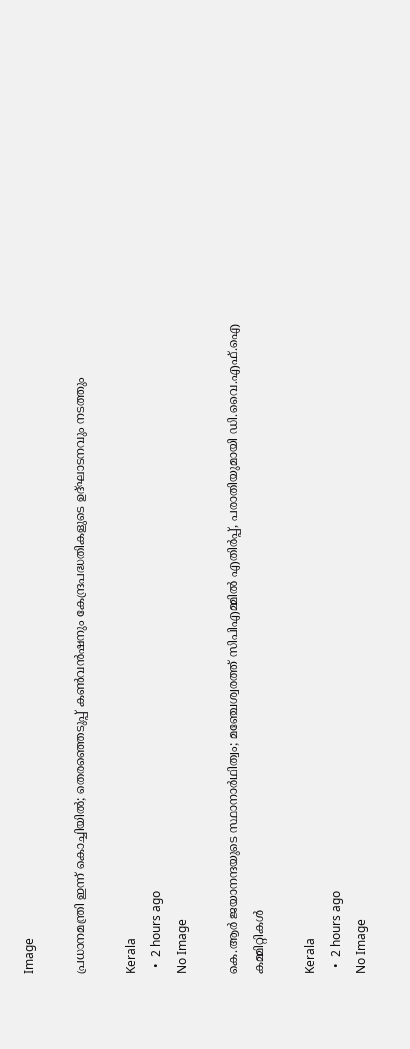Image

പ്രധാനമന്ത്രി ഇന്ന് കൊച്ചിയിൽ; തെരഞ്ഞെടുപ്പ് കൺവൻഷനും കേന്ദ്രപദ്ധതികളുടെ ഉദ്ഘാടനവും നടത്തും

Kerala
  •  2 hours ago
No Image

കെ.ആർ ജയാനന്ദയുടെ സ്ഥാനാർഥിത്വം; മഞ്ചേശ്വരത്ത് സിപിഎമ്മിൽ എതിർപ്പ്, പരാതിയുമായി ഡി.വൈ.എഫ്.ഐ കമ്മിറ്റികൾ

Kerala
  •  2 hours ago
No Image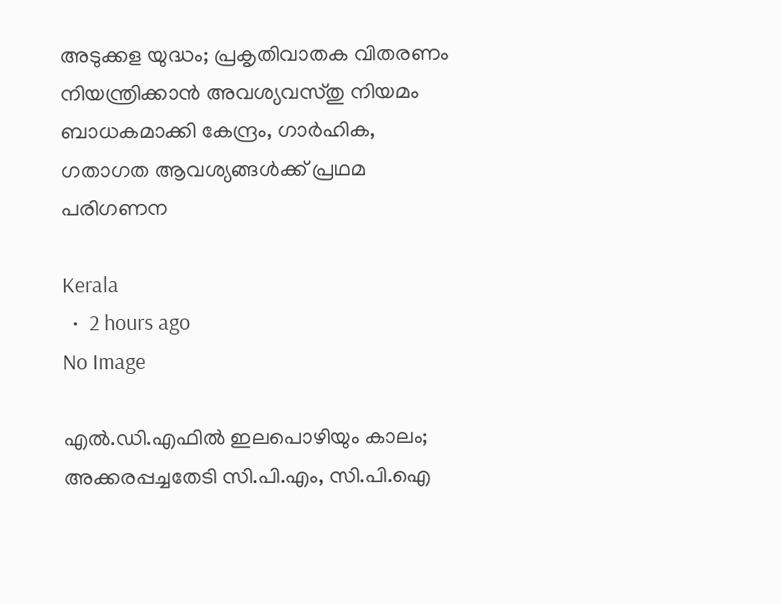അടുക്കള യുദ്ധം; പ്രകൃതിവാതക വിതരണം നിയന്ത്രിക്കാൻ അവശ്യവസ്തു നിയമം ബാധകമാക്കി കേന്ദ്രം, ഗാർഹിക, ഗതാഗത ആവശ്യങ്ങൾക്ക് പ്രഥമ പരിഗണന

Kerala
  •  2 hours ago
No Image

എല്‍.ഡി.എഫില്‍ ഇലപൊഴിയും കാലം; അക്കരപ്പച്ചതേടി സി.പി.എം, സി.പി.ഐ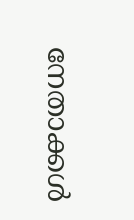നേതാക്കള്‍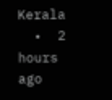Kerala
  •  2 hours ago